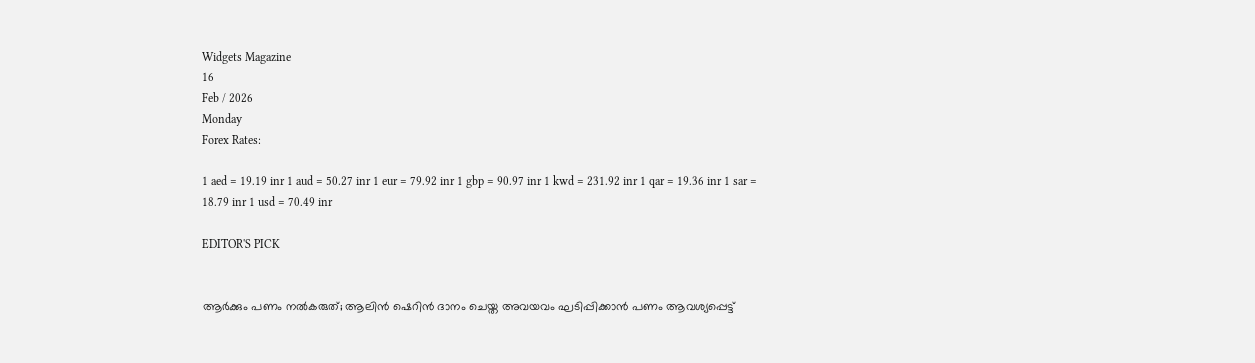Widgets Magazine
16
Feb / 2026
Monday
Forex Rates:

1 aed = 19.19 inr 1 aud = 50.27 inr 1 eur = 79.92 inr 1 gbp = 90.97 inr 1 kwd = 231.92 inr 1 qar = 19.36 inr 1 sar = 18.79 inr 1 usd = 70.49 inr

EDITOR'S PICK


ആർക്കും പണം നൽകരുത്; ആലിൻ ഷെറിൻ ദാനം ചെയ്ത അവയവം ഘടിപ്പിക്കാന്‍ പണം ആവശ്യപ്പെട്ട്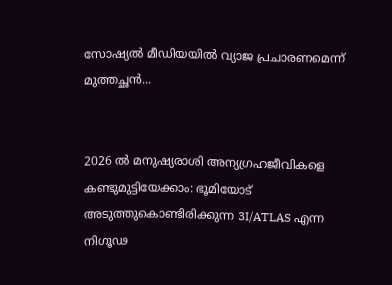സോഷ്യൽ മീഡിയയിൽ വ്യാജ പ്രചാരണമെന്ന് മുത്തച്ഛൻ...


2026 ൽ മനുഷ്യരാശി അന്യഗ്രഹജീവികളെ കണ്ടുമുട്ടിയേക്കാം: ഭൂമിയോട് അടുത്തുകൊണ്ടിരിക്കുന്ന 3I/ATLAS എന്ന നിഗൂഢ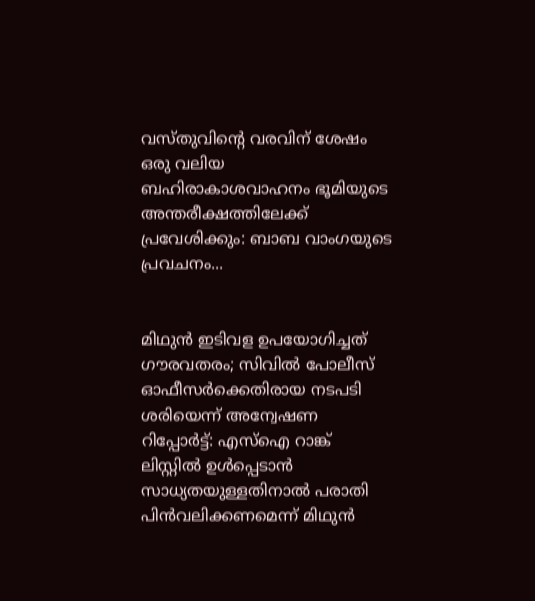വസ്തുവിന്റെ വരവിന് ശേഷം ഒരു വലിയ ബഹിരാകാശവാഹനം ഭൂമിയുടെ അന്തരീക്ഷത്തിലേക്ക് പ്രവേശിക്കും: ബാബ വാംഗയുടെ പ്രവചനം...


മിഥുൻ ഇടിവള ഉപയോഗിച്ചത് ഗൗരവതരം; സിവിൽ പോലീസ് ഓഫീസർക്കെതിരായ നടപടി ശരിയെന്ന് അന്വേഷണ റിപ്പോർട്ട്: എസ്ഐ റാങ്ക് ലിസ്റ്റിൽ ഉൾപ്പെടാൻ സാധ്യതയുള്ളതിനാൽ പരാതി പിൻവലിക്കണമെന്ന് മിഥുൻ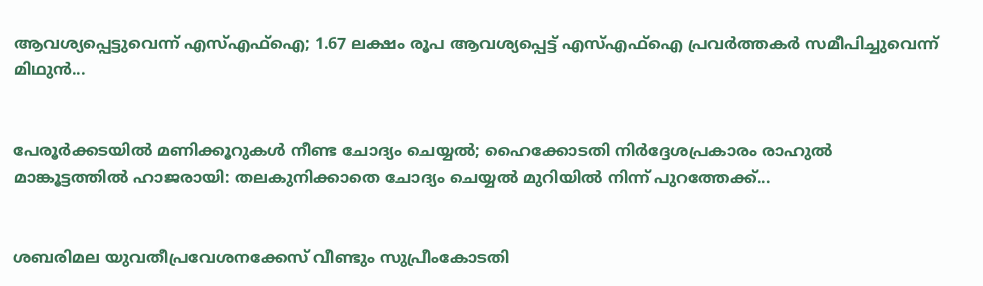ആവശ്യപ്പെട്ടുവെന്ന് എസ്എഫ്ഐ; 1.67 ലക്ഷം രൂപ ആവശ്യപ്പെട്ട് എസ്എഫ്ഐ പ്രവർത്തകർ സമീപിച്ചുവെന്ന് മിഥുൻ...


പേരൂർക്കടയിൽ മണിക്കൂറുകൾ നീണ്ട ചോദ്യം ചെയ്യൽ; ഹൈക്കോടതി നിർദ്ദേശപ്രകാരം രാഹുൽ മാങ്കൂട്ടത്തിൽ ഹാജരായി: തലകുനിക്കാതെ ചോദ്യം ചെയ്യൽ മുറിയിൽ നിന്ന് പുറത്തേക്ക്...


ശബരിമല യുവതീപ്രവേശനക്കേസ് വീണ്ടും സുപ്രീംകോടതി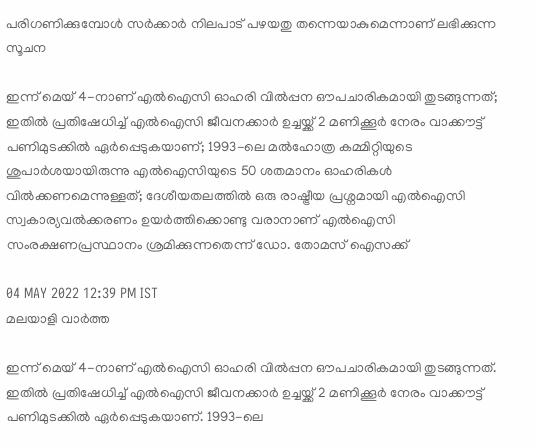പരിഗണിക്കുമ്പോൾ സർക്കാർ നിലപാട് പഴയതു തന്നെയാകുമെന്നാണ് ലഭിക്കുന്ന സൂചന

ഇന്ന് മെയ് 4-നാണ് എൽഐസി ഓഹരി വിൽപ്പന ഔപചാരികമായി തുടങ്ങുന്നത്; ഇതിൽ പ്രതിഷേധിച്ച് എൽഐസി ജീവനക്കാർ ഉച്ചയ്ക്ക് 2 മണിക്കൂർ നേരം വാക്കൗട്ട് പണിമുടക്കിൽ ഏർപ്പെടുകയാണ്; 1993-ലെ മൽഹോത്ര കമ്മിറ്റിയുടെ ശുപാർശയായിരുന്നു എൽഐസിയുടെ 50 ശതമാനം ഓഹരികൾ വിൽക്കണമെന്നുള്ളത്; ദേശീയതലത്തിൽ ഒരു രാഷ്ട്രീയ പ്രശ്നമായി എൽഐസി സ്വകാര്യവൽക്കരണം ഉയർത്തിക്കൊണ്ടു വരാനാണ് എൽഐസി സംരക്ഷണപ്രസ്ഥാനം ശ്രമിക്കുന്നതെന്ന് ഡോ. തോമസ് ഐസക്ക്

04 MAY 2022 12:39 PM IST
മലയാളി വാര്‍ത്ത

ഇന്ന് മെയ് 4-നാണ് എൽഐസി ഓഹരി വിൽപ്പന ഔപചാരികമായി തുടങ്ങുന്നത്. ഇതിൽ പ്രതിഷേധിച്ച് എൽഐസി ജീവനക്കാർ ഉച്ചയ്ക്ക് 2 മണിക്കൂർ നേരം വാക്കൗട്ട് പണിമുടക്കിൽ ഏർപ്പെടുകയാണ്. 1993-ലെ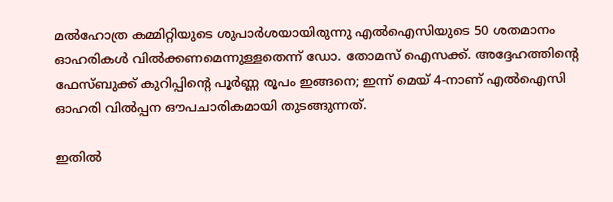മൽഹോത്ര കമ്മിറ്റിയുടെ ശുപാർശയായിരുന്നു എൽഐസിയുടെ 50 ശതമാനം ഓഹരികൾ വിൽക്കണമെന്നുള്ളതെന്ന് ഡോ. തോമസ് ഐസക്ക്. അദ്ദേഹത്തിന്റെ ഫേസ്ബുക്ക് കുറിപ്പിന്റെ പൂർണ്ണ രൂപം ഇങ്ങനെ; ഇന്ന് മെയ് 4-നാണ് എൽഐസി ഓഹരി വിൽപ്പന ഔപചാരികമായി തുടങ്ങുന്നത്.

ഇതിൽ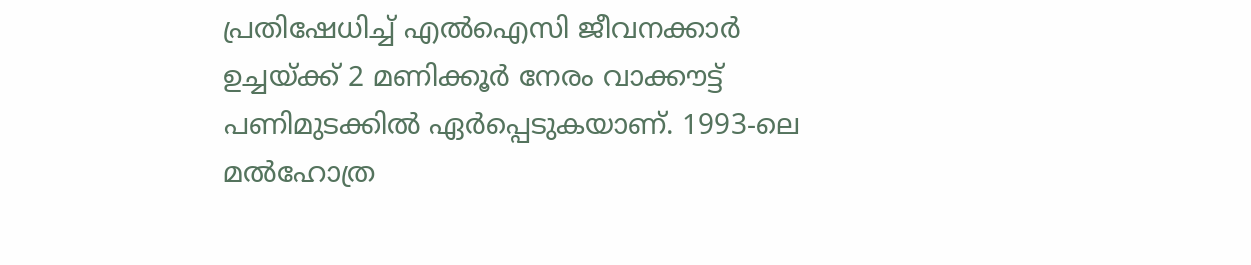പ്രതിഷേധിച്ച് എൽഐസി ജീവനക്കാർ ഉച്ചയ്ക്ക് 2 മണിക്കൂർ നേരം വാക്കൗട്ട് പണിമുടക്കിൽ ഏർപ്പെടുകയാണ്. 1993-ലെ മൽഹോത്ര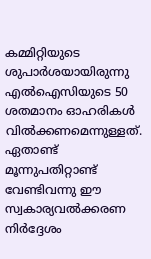കമ്മിറ്റിയുടെ ശുപാർശയായിരുന്നു എൽഐസിയുടെ 50 ശതമാനം ഓഹരികൾ വിൽക്കണമെന്നുള്ളത്. ഏതാണ്ട് മൂന്നുപതിറ്റാണ്ട് വേണ്ടിവന്നു ഈ സ്വകാര്യവൽക്കരണ നിർദ്ദേശം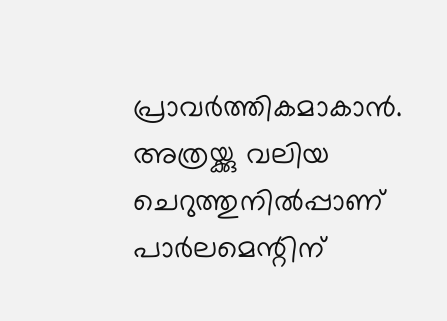പ്രാവർത്തികമാകാൻ. അത്രയ്ക്കു വലിയ ചെറുത്തുനിൽപ്പാണ് പാർലമെന്റിന്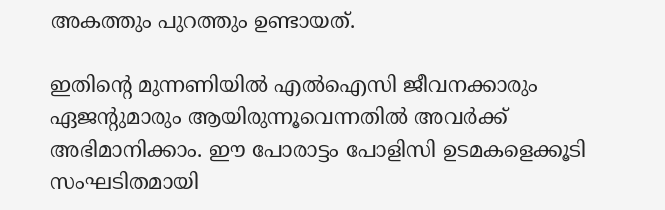അകത്തും പുറത്തും ഉണ്ടായത്.

ഇതിന്റെ മുന്നണിയിൽ എൽഐസി ജീവനക്കാരും ഏജന്റുമാരും ആയിരുന്നൂവെന്നതിൽ അവർക്ക് അഭിമാനിക്കാം. ഈ പോരാട്ടം പോളിസി ഉടമകളെക്കൂടി സംഘടിതമായി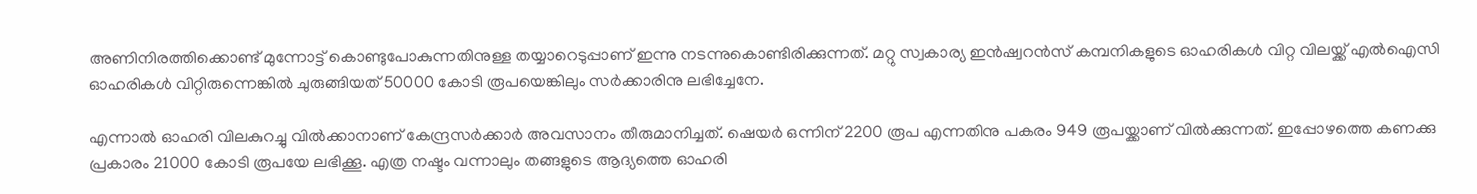അണിനിരത്തിക്കൊണ്ട് മുന്നോട്ട് കൊണ്ടുപോകുന്നതിനുള്ള തയ്യാറെടുപ്പാണ് ഇന്നു നടന്നുകൊണ്ടിരിക്കുന്നത്. മറ്റു സ്വകാര്യ ഇൻഷ്വറൻസ് കമ്പനികളുടെ ഓഹരികൾ വിറ്റ വിലയ്ക്ക് എൽഐസി ഓഹരികൾ വിറ്റിരുന്നെങ്കിൽ ചുരുങ്ങിയത് 50000 കോടി രൂപയെങ്കിലും സർക്കാരിനു ലഭിച്ചേനേ.

എന്നാൽ ഓഹരി വിലകുറച്ചു വിൽക്കാനാണ് കേന്ദ്രസർക്കാർ അവസാനം തീരുമാനിച്ചത്. ഷെയർ ഒന്നിന് 2200 രൂപ എന്നതിനു പകരം 949 രൂപയ്ക്കാണ് വിൽക്കുന്നത്. ഇപ്പോഴത്തെ കണക്കു പ്രകാരം 21000 കോടി രൂപയേ ലഭിക്കൂ. എത്ര നഷ്ടം വന്നാലും തങ്ങളുടെ ആദ്യത്തെ ഓഹരി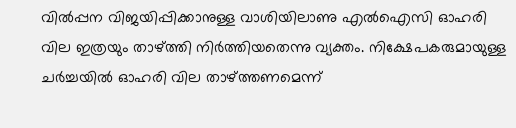വിൽപ്പന വിജയിപ്പിക്കാനുള്ള വാശിയിലാണു എൽഐസി ഓഹരി വില ഇത്രയും താഴ്ത്തി നിർത്തിയതെന്നു വ്യക്തം. നിക്ഷേപകരുമായുള്ള ചർച്ചയിൽ ഓഹരി വില താഴ്ത്തണമെന്ന്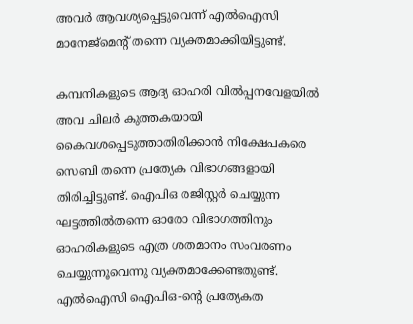അവർ ആവശ്യപ്പെട്ടുവെന്ന് എൽഐസി മാനേജ്മെന്റ് തന്നെ വ്യക്തമാക്കിയിട്ടുണ്ട്.

കമ്പനികളുടെ ആദ്യ ഓഹരി വിൽപ്പനവേളയിൽ അവ ചിലർ കുത്തകയായി കൈവശപ്പെടുത്താതിരിക്കാൻ നിക്ഷേപകരെ സെബി തന്നെ പ്രത്യേക വിഭാഗങ്ങളായി തിരിച്ചിട്ടുണ്ട്. ഐപിഒ രജിസ്റ്റർ ചെയ്യുന്ന ഘട്ടത്തിൽതന്നെ ഓരോ വിഭാഗത്തിനും ഓഹരികളുടെ എത്ര ശതമാനം സംവരണം ചെയ്യുന്നൂവെന്നു വ്യക്തമാക്കേണ്ടതുണ്ട്. എൽഐസി ഐപിഒ-ന്റെ പ്രത്യേകത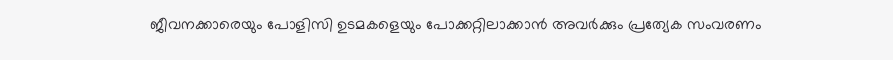ജീവനക്കാരെയും പോളിസി ഉടമകളെയും പോക്കറ്റിലാക്കാൻ അവർക്കും പ്രത്യേക സംവരണം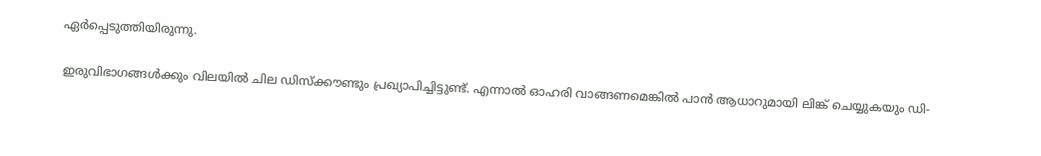ഏർപ്പെടുത്തിയിരുന്നു.

ഇരുവിഭാഗങ്ങൾക്കും വിലയിൽ ചില ഡിസ്ക്കൗണ്ടും പ്രഖ്യാപിച്ചിട്ടുണ്ട്. എന്നാൽ ഓഹരി വാങ്ങണമെങ്കിൽ പാൻ ആധാറുമായി ലിങ്ക് ചെയ്യുകയും ഡി-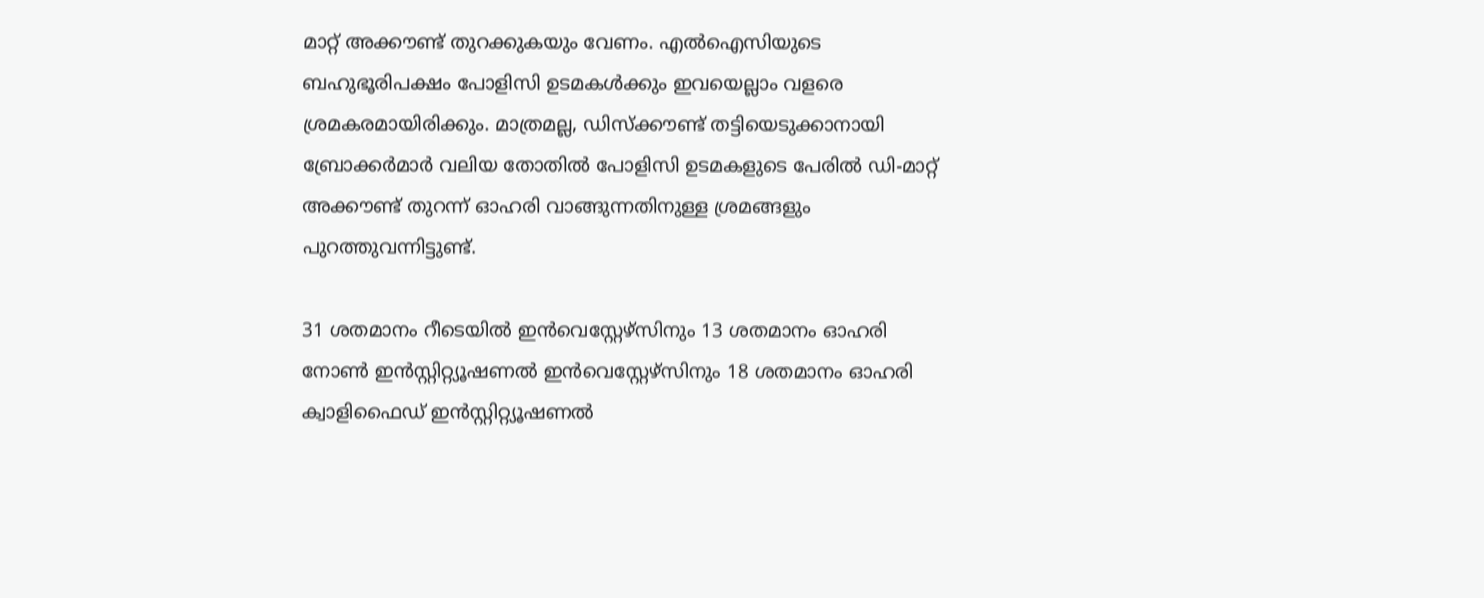മാറ്റ് അക്കൗണ്ട് തുറക്കുകയും വേണം. എൽഐസിയുടെ ബഹുഭൂരിപക്ഷം പോളിസി ഉടമകൾക്കും ഇവയെല്ലാം വളരെ ശ്രമകരമായിരിക്കും. മാത്രമല്ല, ഡിസ്ക്കൗണ്ട് തട്ടിയെടുക്കാനായി ബ്രോക്കർമാർ വലിയ തോതിൽ പോളിസി ഉടമകളുടെ പേരിൽ ഡി-മാറ്റ് അക്കൗണ്ട് തുറന്ന് ഓഹരി വാങ്ങുന്നതിനുള്ള ശ്രമങ്ങളും പുറത്തുവന്നിട്ടുണ്ട്.

31 ശതമാനം റീടെയിൽ ഇൻവെസ്റ്റേഴ്സിനും 13 ശതമാനം ഓഹരി നോൺ ഇൻസ്റ്റിറ്റ്യൂഷണൽ ഇൻവെസ്റ്റേഴ്സിനും 18 ശതമാനം ഓഹരി ക്വാളിഫൈഡ് ഇൻസ്റ്റിറ്റ്യൂഷണൽ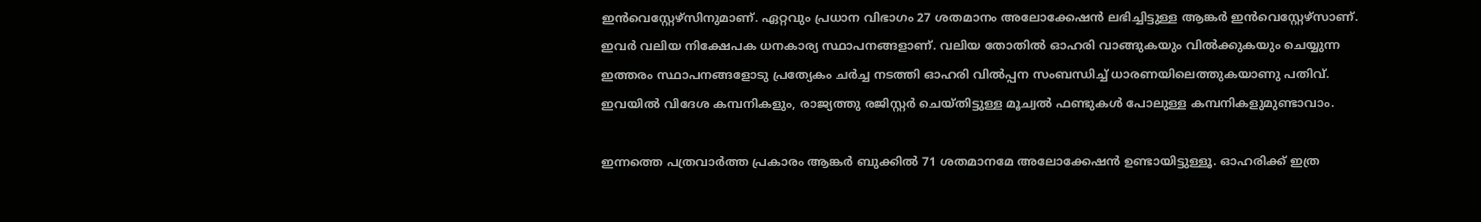ഇൻവെസ്റ്റേഴ്സിനുമാണ്. ഏറ്റവും പ്രധാന വിഭാഗം 27 ശതമാനം അലോക്കേഷൻ ലഭിച്ചിട്ടുള്ള ആങ്കർ ഇൻവെസ്റ്റേഴ്സാണ്. ഇവർ വലിയ നിക്ഷേപക ധനകാര്യ സ്ഥാപനങ്ങളാണ്. വലിയ തോതിൽ ഓഹരി വാങ്ങുകയും വിൽക്കുകയും ചെയ്യുന്ന ഇത്തരം സ്ഥാപനങ്ങളോടു പ്രത്യേകം ചർച്ച നടത്തി ഓഹരി വിൽപ്പന സംബന്ധിച്ച് ധാരണയിലെത്തുകയാണു പതിവ്. ഇവയിൽ വിദേശ കമ്പനികളും, രാജ്യത്തു രജിസ്റ്റർ ചെയ്തിട്ടുള്ള മൂച്വൽ ഫണ്ടുകൾ പോലുള്ള കമ്പനികളുമുണ്ടാവാം.

ഇന്നത്തെ പത്രവാർത്ത പ്രകാരം ആങ്കർ ബുക്കിൽ 71 ശതമാനമേ അലോക്കേഷൻ ഉണ്ടായിട്ടുള്ളൂ. ഓഹരിക്ക് ഇത്ര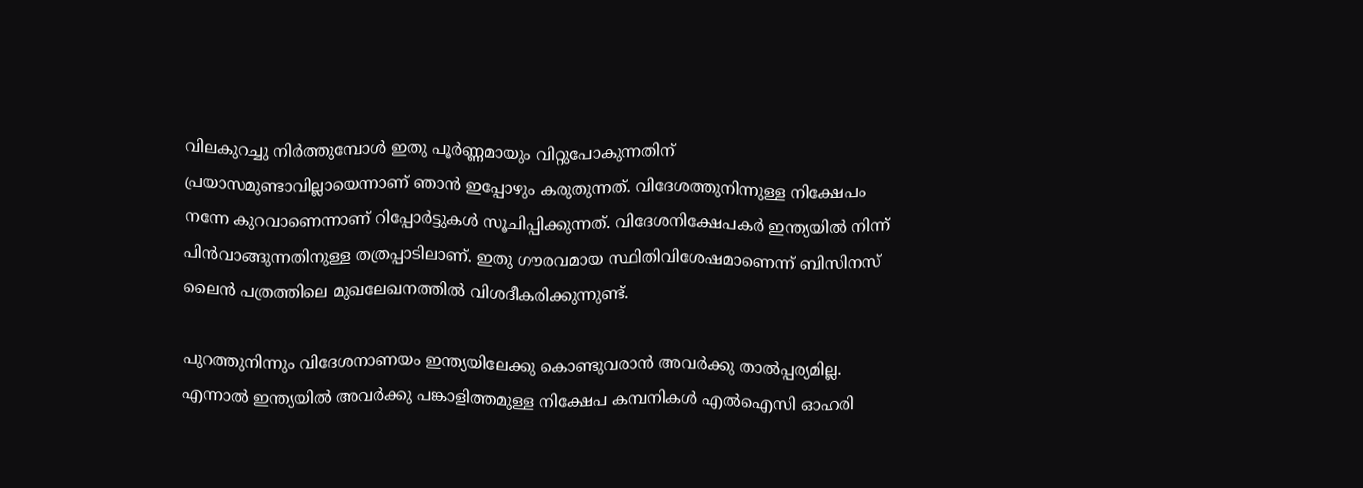വിലകുറച്ചു നിർത്തുമ്പോൾ ഇതു പൂർണ്ണമായും വിറ്റുപോകുന്നതിന് പ്രയാസമുണ്ടാവില്ലായെന്നാണ് ഞാൻ ഇപ്പോഴും കരുതുന്നത്. വിദേശത്തുനിന്നുള്ള നിക്ഷേപം നന്നേ കുറവാണെന്നാണ് റിപ്പോർട്ടുകൾ സൂചിപ്പിക്കുന്നത്. വിദേശനിക്ഷേപകർ ഇന്ത്യയിൽ നിന്ന് പിൻവാങ്ങുന്നതിനുള്ള തത്രപ്പാടിലാണ്. ഇതു ഗൗരവമായ സ്ഥിതിവിശേഷമാണെന്ന് ബിസിനസ് ലൈൻ പത്രത്തിലെ മുഖലേഖനത്തിൽ വിശദീകരിക്കുന്നുണ്ട്.

പുറത്തുനിന്നും വിദേശനാണയം ഇന്ത്യയിലേക്കു കൊണ്ടുവരാൻ അവർക്കു താൽപ്പര്യമില്ല. എന്നാൽ ഇന്ത്യയിൽ അവർക്കു പങ്കാളിത്തമുള്ള നിക്ഷേപ കമ്പനികൾ എൽഐസി ഓഹരി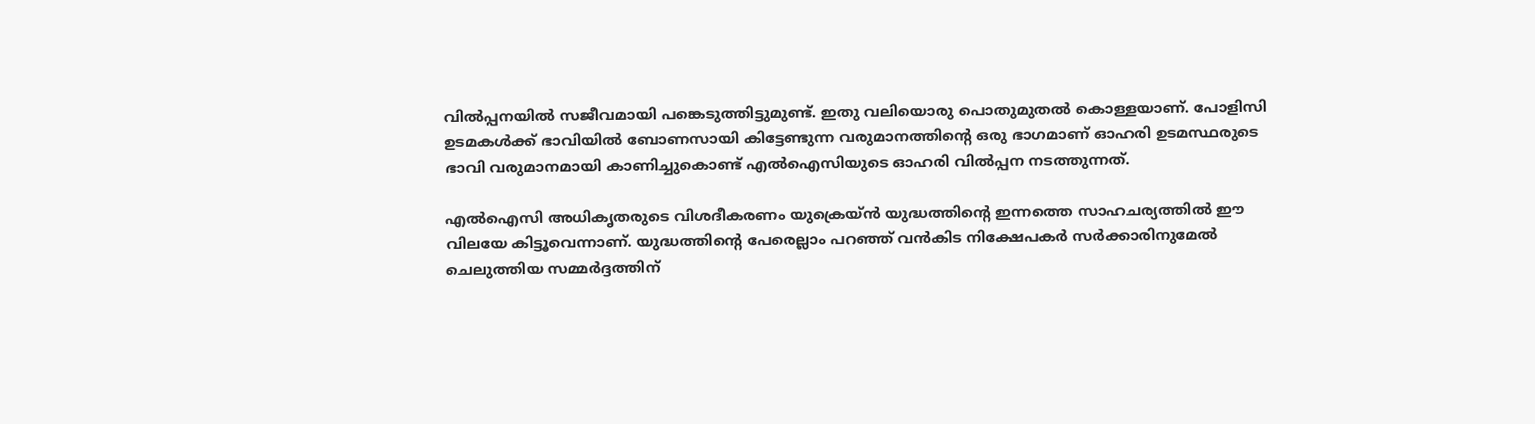വിൽപ്പനയിൽ സജീവമായി പങ്കെടുത്തിട്ടുമുണ്ട്. ഇതു വലിയൊരു പൊതുമുതൽ കൊള്ളയാണ്. പോളിസി ഉടമകൾക്ക് ഭാവിയിൽ ബോണസായി കിട്ടേണ്ടുന്ന വരുമാനത്തിന്റെ ഒരു ഭാഗമാണ് ഓഹരി ഉടമസ്ഥരുടെ ഭാവി വരുമാനമായി കാണിച്ചുകൊണ്ട് എൽഐസിയുടെ ഓഹരി വിൽപ്പന നടത്തുന്നത്.

എൽഐസി അധികൃതരുടെ വിശദീകരണം യുക്രെയ്ൻ യുദ്ധത്തിന്റെ ഇന്നത്തെ സാഹചര്യത്തിൽ ഈ വിലയേ കിട്ടൂവെന്നാണ്. യുദ്ധത്തിന്റെ പേരെല്ലാം പറഞ്ഞ് വൻകിട നിക്ഷേപകർ സർക്കാരിനുമേൽ ചെലുത്തിയ സമ്മർദ്ദത്തിന്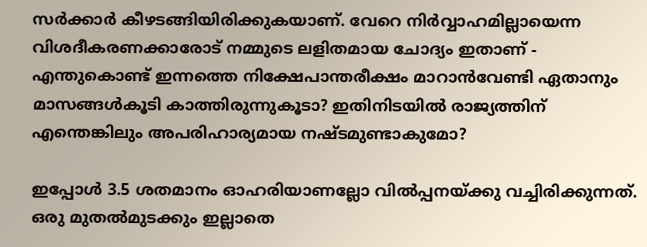സർക്കാർ കീഴടങ്ങിയിരിക്കുകയാണ്. വേറെ നിർവ്വാഹമില്ലായെന്ന വിശദീകരണക്കാരോട് നമ്മുടെ ലളിതമായ ചോദ്യം ഇതാണ് - എന്തുകൊണ്ട് ഇന്നത്തെ നിക്ഷേപാന്തരീക്ഷം മാറാൻവേണ്ടി ഏതാനും മാസങ്ങൾകൂടി കാത്തിരുന്നുകൂടാ? ഇതിനിടയിൽ രാജ്യത്തിന് എന്തെങ്കിലും അപരിഹാര്യമായ നഷ്ടമുണ്ടാകുമോ?

ഇപ്പോൾ 3.5 ശതമാനം ഓഹരിയാണല്ലോ വിൽപ്പനയ്ക്കു വച്ചിരിക്കുന്നത്. ഒരു മുതൽമുടക്കും ഇല്ലാതെ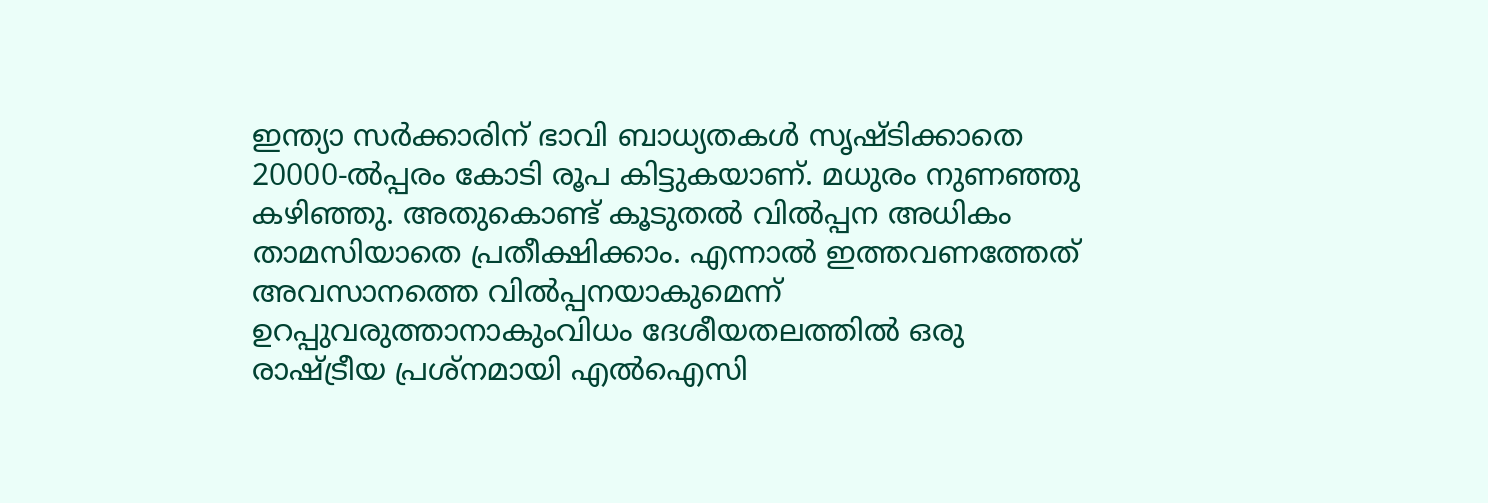ഇന്ത്യാ സർക്കാരിന് ഭാവി ബാധ്യതകൾ സൃഷ്ടിക്കാതെ 20000-ൽപ്പരം കോടി രൂപ കിട്ടുകയാണ്. മധുരം നുണഞ്ഞു കഴിഞ്ഞു. അതുകൊണ്ട് കൂടുതൽ വിൽപ്പന അധികം താമസിയാതെ പ്രതീക്ഷിക്കാം. എന്നാൽ ഇത്തവണത്തേത് അവസാനത്തെ വിൽപ്പനയാകുമെന്ന് ഉറപ്പുവരുത്താനാകുംവിധം ദേശീയതലത്തിൽ ഒരു രാഷ്ട്രീയ പ്രശ്നമായി എൽഐസി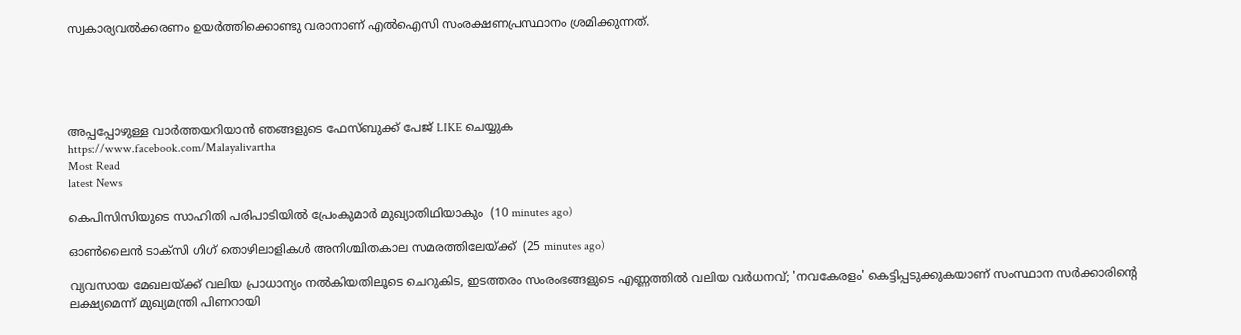സ്വകാര്യവൽക്കരണം ഉയർത്തിക്കൊണ്ടു വരാനാണ് എൽഐസി സംരക്ഷണപ്രസ്ഥാനം ശ്രമിക്കുന്നത്.





അപ്പപ്പോഴുള്ള വാര്‍ത്തയറിയാന്‍ ഞങ്ങളുടെ ഫേസ്‌ബുക്ക്‌ പേജ് LIKE ചെയ്യുക
https://www.facebook.com/Malayalivartha
Most Read
latest News

കെപിസിസിയുടെ സാഹിതി പരിപാടിയില്‍ പ്രേംകുമാര്‍ മുഖ്യാതിഥിയാകും  (10 minutes ago)

ഓണ്‍ലൈന്‍ ടാക്‌സി ഗിഗ് തൊഴിലാളികള്‍ അനിശ്ചിതകാല സമരത്തിലേയ്ക്ക്  (25 minutes ago)

വ്യവസായ മേഖലയ്ക്ക് വലിയ പ്രാധാന്യം നൽകിയതിലൂടെ ചെറുകിട, ഇടത്തരം സംരംഭങ്ങളുടെ എണ്ണത്തിൽ വലിയ വർധനവ്; 'നവകേരളം' കെട്ടിപ്പടുക്കുകയാണ് സംസ്ഥാന സർക്കാരിന്റെ ലക്ഷ്യമെന്ന് മുഖ്യമന്ത്രി പിണറായി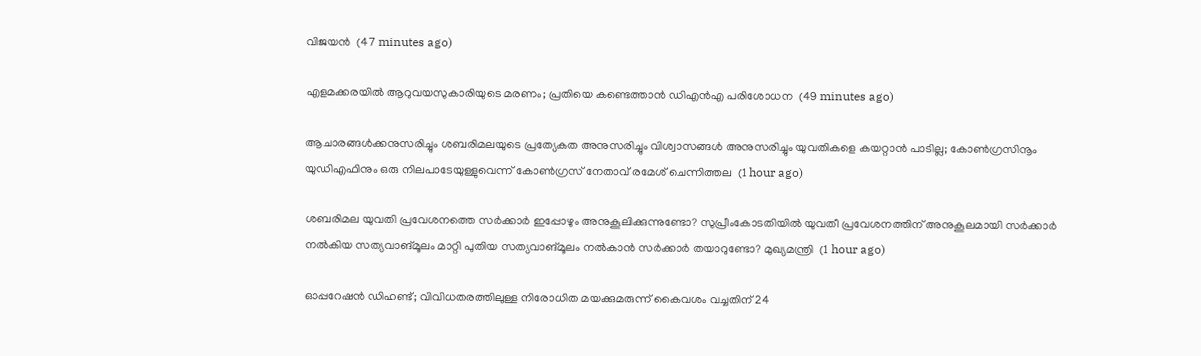വിജയൻ  (47 minutes ago)

എളമക്കരയില്‍ ആറുവയസുകാരിയുടെ മരണം; പ്രതിയെ കണ്ടെത്താന്‍ ഡിഎന്‍എ പരിശോധന  (49 minutes ago)

ആചാരങ്ങള്‍ക്കനുസരിച്ചും ശബരിമലയുടെ പ്രത്യേകത അനുസരിച്ചും വിശ്വാസങ്ങള്‍ അനുസരിച്ചും യുവതികളെ കയറ്റാന്‍ പാടില്ല; കോണ്‍ഗ്രസിനൂം യുഡിഎഫിനും ഒരു നിലപാടേയുള്ളുവെന്ന് കോൺഗ്രസ് നേതാവ് രമേശ് ചെന്നിത്തല  (1 hour ago)

ശബരിമല യുവതി പ്രവേശനത്തെ സർക്കാർ ഇപ്പോഴും അനുകൂലിക്കുന്നുണ്ടോ? സുപ്രീംകോടതിയിൽ യുവതീ പ്രവേശനത്തിന് അനുകൂലമായി സർക്കാർ നൽകിയ സത്യവാങ്മൂലം മാറ്റി പുതിയ സത്യവാങ്മൂലം നൽകാൻ സർക്കാർ തയാറുണ്ടോ? മുഖ്യമന്ത്രി  (1 hour ago)

ഓപ്പറേഷന്‍ ഡിഹണ്ട്; വിവിധതരത്തിലുള്ള നിരോധിത മയക്കുമരുന്ന് കൈവശം വച്ചതിന് 24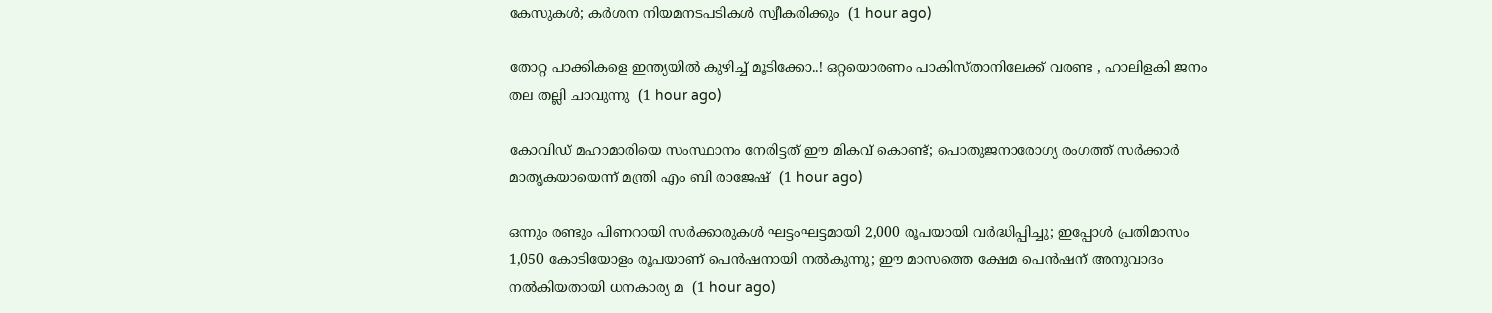കേസുകള്‍; കര്‍ശന നിയമനടപടികള്‍ സ്വീകരിക്കും  (1 hour ago)

തോറ്റ പാക്കികളെ ഇന്ത്യയിൽ കുഴിച്ച് മൂടിക്കോ..! ഒറ്റയൊരണം പാകിസ്താനിലേക്ക് വരണ്ട , ഹാലിളകി ജനം തല തല്ലി ചാവുന്നു  (1 hour ago)

കോവിഡ് മഹാമാരിയെ സംസ്ഥാനം നേരിട്ടത് ഈ മികവ് കൊണ്ട്; പൊതുജനാരോഗ്യ രംഗത്ത് സർക്കാർ മാതൃകയായെന്ന് മന്ത്രി എം ബി രാജേഷ്  (1 hour ago)

ഒന്നും രണ്ടും പിണറായി സര്‍ക്കാരുകള്‍ ഘട്ടംഘട്ടമായി 2,000 രൂപയായി വര്‍ദ്ധിപ്പിച്ചു; ഇപ്പോള്‍ പ്രതിമാസം 1,050 കോടിയോളം രൂപയാണ് പെന്‍ഷനായി നല്‍കുന്നു; ഈ മാസത്തെ ക്ഷേമ പെന്‍ഷന് അനുവാദം നൽകിയതായി ധനകാര്യ മ  (1 hour ago)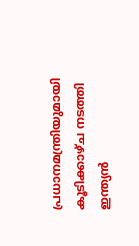പ്രധാനമന്ത്രിയുമായി കൂടിക്കാഴ്ച നടത്തി ഇന്ത്യൻ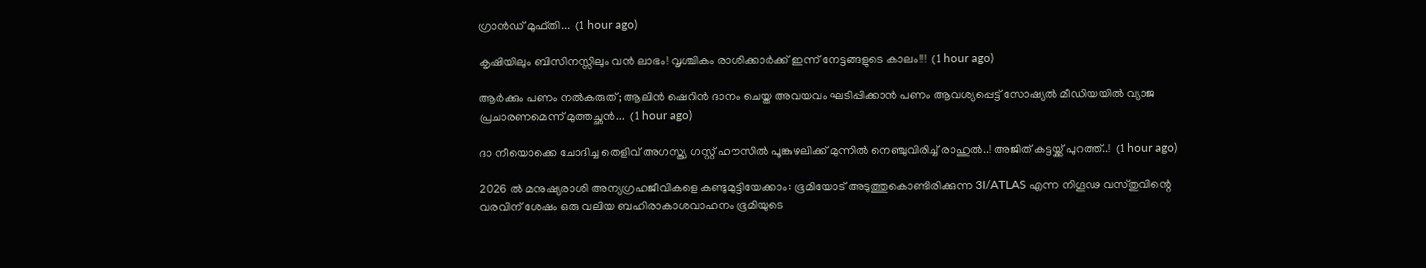ഗ്രാൻഡ് മുഫ്തി...  (1 hour ago)

കൃഷിയിലും ബിസിനസ്സിലും വൻ ലാഭം! വൃശ്ചികം രാശിക്കാർക്ക് ഇന്ന് നേട്ടങ്ങളുടെ കാലം!!!  (1 hour ago)

ആർക്കും പണം നൽകരുത്; ആലിൻ ഷെറിൻ ദാനം ചെയ്ത അവയവം ഘടിപ്പിക്കാന്‍ പണം ആവശ്യപ്പെട്ട് സോഷ്യൽ മീഡിയയിൽ വ്യാജ പ്രചാരണമെന്ന് മുത്തച്ഛൻ...  (1 hour ago)

ദാ നീയൊക്കെ ചോദിച്ച തെളിവ് അഗസ്ത്യ ഗസ്റ്റ് ഹൗസിൽ പൂങ്കുഴലിക്ക് മുന്നിൽ നെഞ്ചുവിരിച്ച് രാഹുൽ..! അജിത് കട്ടയ്ക്ക് പുറത്ത്..!  (1 hour ago)

2026 ൽ മനുഷ്യരാശി അന്യഗ്രഹജീവികളെ കണ്ടുമുട്ടിയേക്കാം: ഭൂമിയോട് അടുത്തുകൊണ്ടിരിക്കുന്ന 3I/ATLAS എന്ന നിഗൂഢ വസ്തുവിന്റെ വരവിന് ശേഷം ഒരു വലിയ ബഹിരാകാശവാഹനം ഭൂമിയുടെ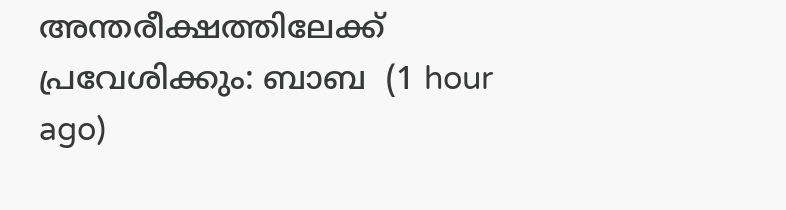അന്തരീക്ഷത്തിലേക്ക് പ്രവേശിക്കും: ബാബ  (1 hour ago)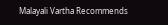Malayali Vartha Recommends